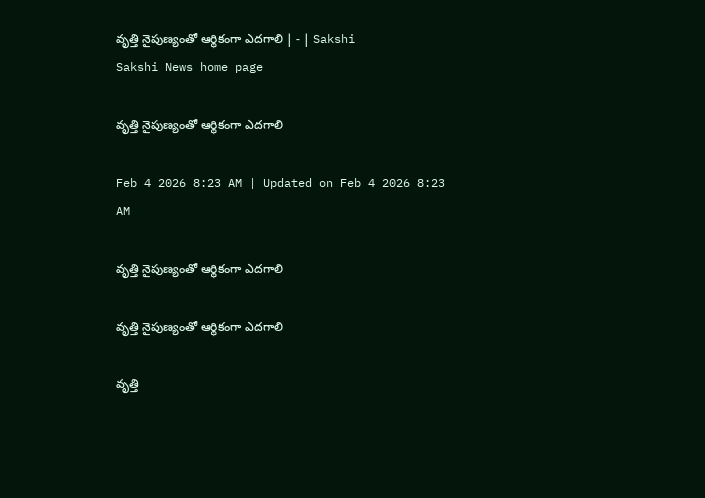వృత్తి నైపుణ్యంతో ఆర్థికంగా ఎదగాలి | - | Sakshi
Sakshi News home page

వృత్తి నైపుణ్యంతో ఆర్థికంగా ఎదగాలి

Feb 4 2026 8:23 AM | Updated on Feb 4 2026 8:23 AM

వృత్తి నైపుణ్యంతో ఆర్థికంగా ఎదగాలి

వృత్తి నైపుణ్యంతో ఆర్థికంగా ఎదగాలి

వృత్తి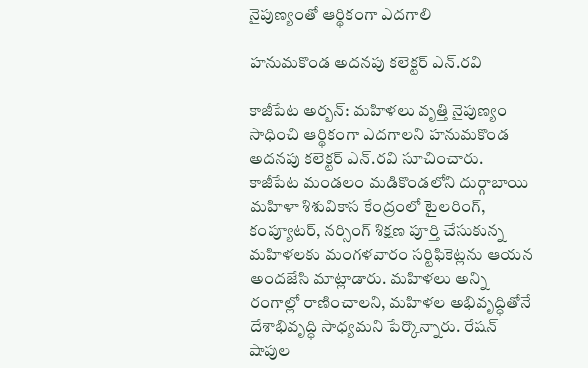నైపుణ్యంతో ఆర్థికంగా ఎదగాలి

హనుమకొండ అదనపు కలెక్టర్‌ ఎన్‌.రవి

కాజీపేట అర్బన్‌: మహిళలు వృత్తి నైపుణ్యం సాధించి ఆర్థికంగా ఎదగాలని హనుమకొండ అదనపు కలెక్టర్‌ ఎన్‌.రవి సూచించారు. కాజీపేట మండలం మడికొండలోని దుర్గాబాయి మహిళా శిశువికాస కేంద్రంలో టైలరింగ్‌, కంప్యూటర్‌, నర్సింగ్‌ శిక్షణ పూర్తి చేసుకున్న మహిళలకు మంగళవారం సర్టిఫికెట్లను ఆయన అందజేసి మాట్లాడారు. మహిళలు అన్ని రంగాల్లో రాణించాలని, మహిళల అభివృద్ధితోనే దేశాభివృద్ధి సాధ్యమని పేర్కొన్నారు. రేషన్‌ షాపుల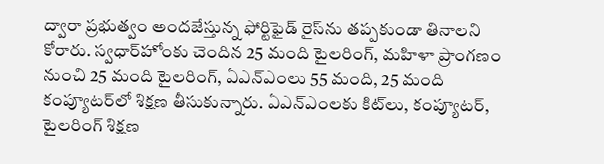ద్వారా ప్రభుత్వం అందజేస్తున్న ఫోర్టిఫైడ్‌ రైస్‌ను తప్పకుండా తినాలని కోరారు. స్వధార్‌హోంకు చెందిన 25 మంది టైలరింగ్‌, మహిళా ప్రాంగణం నుంచి 25 మంది టైలరింగ్‌, ఏఎన్‌ఎంలు 55 మంది, 25 మంది కంప్యూటర్‌లో శిక్షణ తీసుకున్నారు. ఏఎన్‌ఎంలకు కిట్‌లు, కంప్యూటర్‌, టైలరింగ్‌ శిక్షణ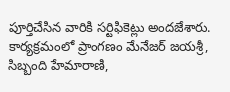పూర్తిచేసిన వారికి సర్టిఫికెట్లు అందజేశారు. కార్యక్రమంలో ప్రాంగణం మేనేజర్‌ జయశ్రీ, సిబ్బంది హేమారాణి,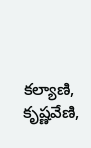కల్యాణి, కృష్ణవేణి,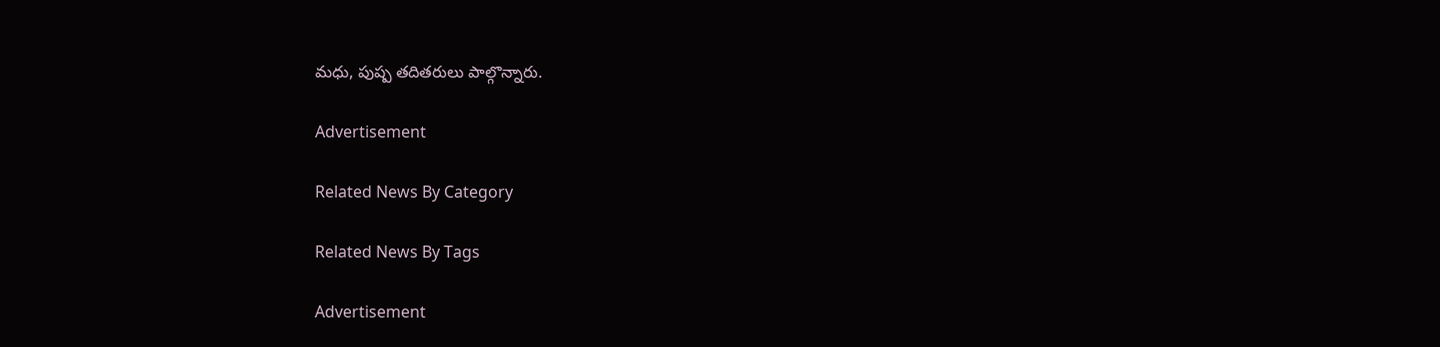మధు, పుష్ప తదితరులు పాల్గొన్నారు.

Advertisement

Related News By Category

Related News By Tags

Advertisement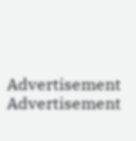Advertisement
Advertisement